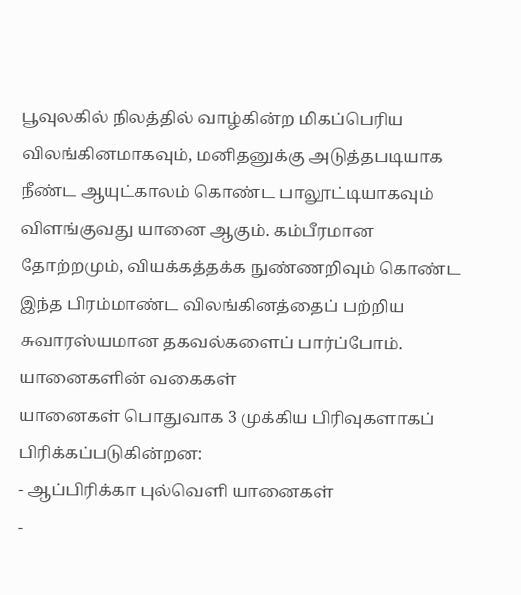பூவுலகில் நிலத்தில் வாழ்கின்ற மிகப்பெரிய விலங்கினமாகவும், மனிதனுக்கு அடுத்தபடியாக நீண்ட ஆயுட்காலம் கொண்ட பாலூட்டியாகவும் விளங்குவது யானை ஆகும். கம்பீரமான தோற்றமும், வியக்கத்தக்க நுண்ணறிவும் கொண்ட இந்த பிரம்மாண்ட விலங்கினத்தைப் பற்றிய சுவாரஸ்யமான தகவல்களைப் பார்ப்போம்.
யானைகளின் வகைகள்
யானைகள் பொதுவாக 3 முக்கிய பிரிவுகளாகப் பிரிக்கப்படுகின்றன:
- ஆப்பிரிக்கா புல்வெளி யானைகள்
-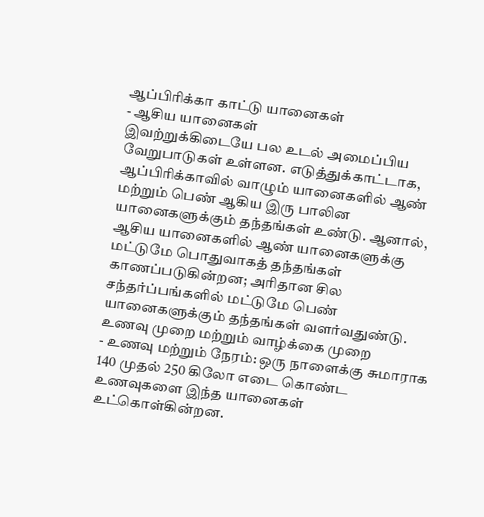ஆப்பிரிக்கா காட்டு யானைகள்
- ஆசிய யானைகள்
இவற்றுக்கிடையே பல உடல் அமைப்பிய வேறுபாடுகள் உள்ளன. எடுத்துக்காட்டாக, ஆப்பிரிக்காவில் வாழும் யானைகளில் ஆண் மற்றும் பெண் ஆகிய இரு பாலின யானைகளுக்கும் தந்தங்கள் உண்டு. ஆனால், ஆசிய யானைகளில் ஆண் யானைகளுக்கு மட்டுமே பொதுவாகத் தந்தங்கள் காணப்படுகின்றன; அரிதான சில சந்தர்ப்பங்களில் மட்டுமே பெண் யானைகளுக்கும் தந்தங்கள் வளர்வதுண்டு.
உணவு முறை மற்றும் வாழ்க்கை முறை
- உணவு மற்றும் நேரம்: ஒரு நாளைக்கு சுமாராக 140 முதல் 250 கிலோ எடை கொண்ட உணவுகளை இந்த யானைகள் உட்கொள்கின்றன.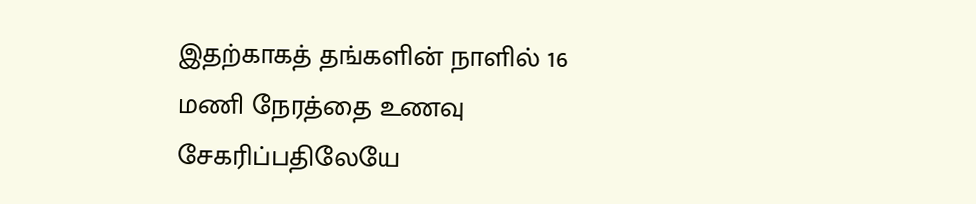இதற்காகத் தங்களின் நாளில் 16 மணி நேரத்தை உணவு சேகரிப்பதிலேயே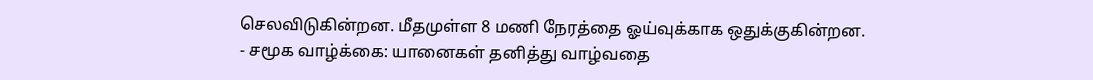செலவிடுகின்றன. மீதமுள்ள 8 மணி நேரத்தை ஓய்வுக்காக ஒதுக்குகின்றன.
- சமூக வாழ்க்கை: யானைகள் தனித்து வாழ்வதை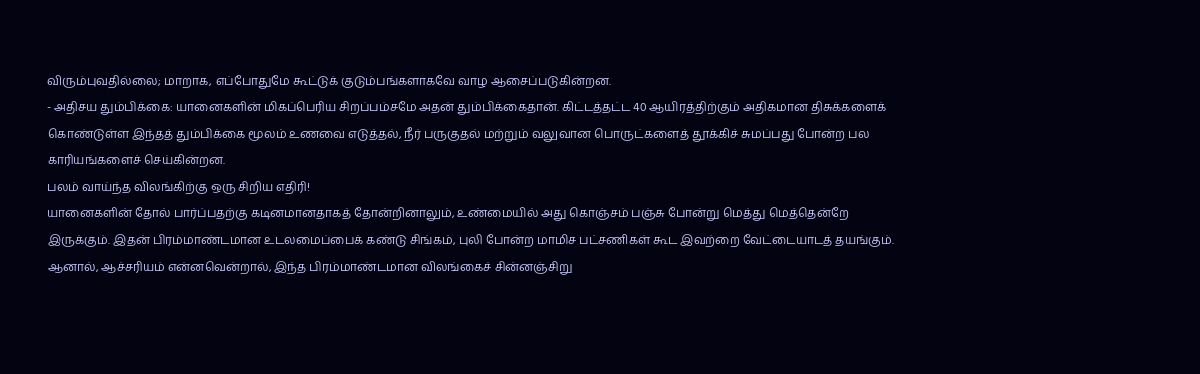விரும்புவதில்லை; மாறாக, எப்போதுமே கூட்டுக் குடும்பங்களாகவே வாழ ஆசைப்படுகின்றன.
- அதிசய தும்பிக்கை: யானைகளின் மிகப்பெரிய சிறப்பம்சமே அதன் தும்பிக்கைதான். கிட்டத்தட்ட 40 ஆயிரத்திற்கும் அதிகமான திசுக்களைக் கொண்டுள்ள இந்தத் தும்பிக்கை மூலம் உணவை எடுத்தல், நீர் பருகுதல் மற்றும் வலுவான பொருட்களைத் தூக்கிச் சுமப்பது போன்ற பல காரியங்களைச் செய்கின்றன.
பலம் வாய்ந்த விலங்கிற்கு ஒரு சிறிய எதிரி!
யானைகளின் தோல் பார்ப்பதற்கு கடினமானதாகத் தோன்றினாலும், உண்மையில் அது கொஞ்சம் பஞ்சு போன்று மெத்து மெத்தென்றே இருக்கும். இதன் பிரம்மாண்டமான உடலமைப்பைக் கண்டு சிங்கம், புலி போன்ற மாமிச பட்சணிகள் கூட இவற்றை வேட்டையாடத் தயங்கும்.
ஆனால், ஆச்சரியம் என்னவென்றால், இந்த பிரம்மாண்டமான விலங்கைச் சின்னஞ்சிறு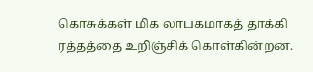கொசுக்கள் மிக லாபகமாகத் தாக்கி ரத்தத்தை உறிஞ்சிக் கொள்கின்றன.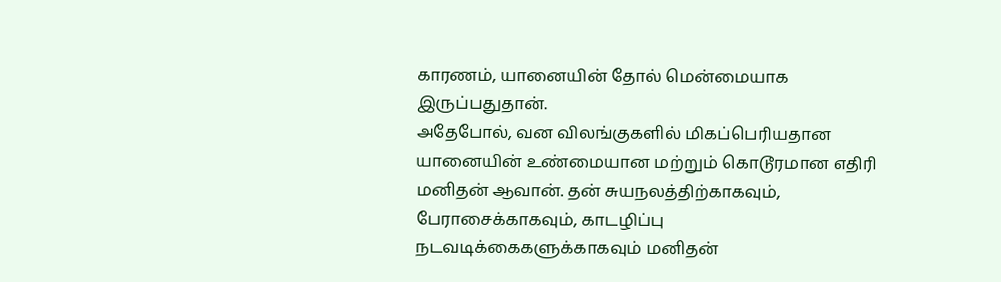காரணம், யானையின் தோல் மென்மையாக இருப்பதுதான்.
அதேபோல், வன விலங்குகளில் மிகப்பெரியதான யானையின் உண்மையான மற்றும் கொடூரமான எதிரி மனிதன் ஆவான். தன் சுயநலத்திற்காகவும், பேராசைக்காகவும், காடழிப்பு நடவடிக்கைகளுக்காகவும் மனிதன்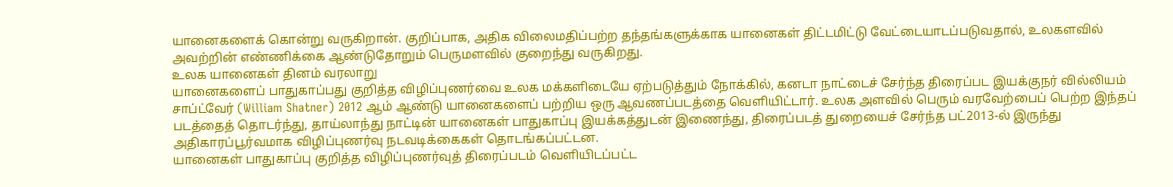யானைகளைக் கொன்று வருகிறான். குறிப்பாக, அதிக விலைமதிப்பற்ற தந்தங்களுக்காக யானைகள் திட்டமிட்டு வேட்டையாடப்படுவதால், உலகளவில் அவற்றின் எண்ணிக்கை ஆண்டுதோறும் பெருமளவில் குறைந்து வருகிறது.
உலக யானைகள் தினம் வரலாறு
யானைகளைப் பாதுகாப்பது குறித்த விழிப்புணர்வை உலக மக்களிடையே ஏற்படுத்தும் நோக்கில், கனடா நாட்டைச் சேர்ந்த திரைப்பட இயக்குநர் வில்லியம் சாப்ட்வேர் (William Shatner) 2012 ஆம் ஆண்டு யானைகளைப் பற்றிய ஒரு ஆவணப்படத்தை வெளியிட்டார். உலக அளவில் பெரும் வரவேற்பைப் பெற்ற இந்தப் படத்தைத் தொடர்ந்து, தாய்லாந்து நாட்டின் யானைகள் பாதுகாப்பு இயக்கத்துடன் இணைந்து, திரைப்படத் துறையைச் சேர்ந்த பட்2013-ல் இருந்து அதிகாரப்பூர்வமாக விழிப்புணர்வு நடவடிக்கைகள் தொடங்கப்பட்டன.
யானைகள் பாதுகாப்பு குறித்த விழிப்புணர்வுத் திரைப்படம் வெளியிடப்பட்ட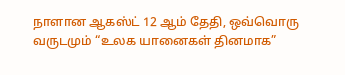நாளான ஆகஸ்ட் 12 ஆம் தேதி, ஒவ்வொரு வருடமும் “உலக யானைகள் தினமாக”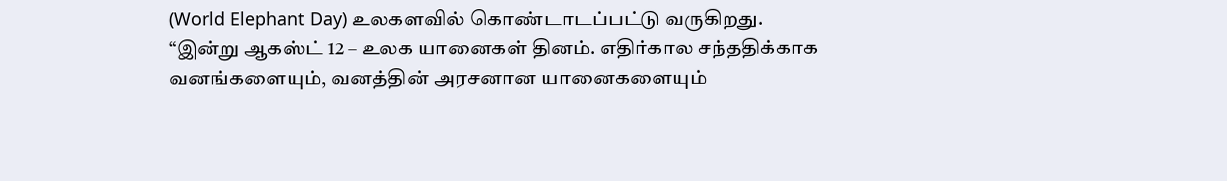(World Elephant Day) உலகளவில் கொண்டாடப்பட்டு வருகிறது.
“இன்று ஆகஸ்ட் 12 – உலக யானைகள் தினம். எதிர்கால சந்ததிக்காக வனங்களையும், வனத்தின் அரசனான யானைகளையும்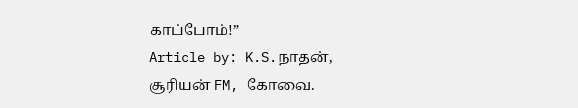காப்போம்!”
Article by: K.S.நாதன், சூரியன் FM, கோவை.